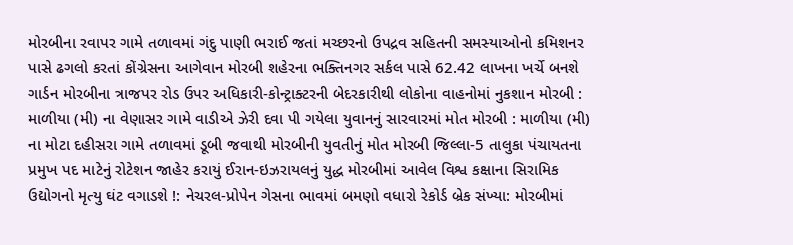મોરબીના રવાપર ગામે તળાવમાં ગંદુ પાણી ભરાઈ જતાં મચ્છરનો ઉપદ્રવ સહિતની સમસ્યાઓનો કમિશનર પાસે ઢગલો કરતાં કોંગ્રેસના આગેવાન મોરબી શહેરના ભક્તિનગર સર્કલ પાસે 62.42 લાખના ખર્ચે બનશે ગાર્ડન મોરબીના ત્રાજપર રોડ ઉપર અધિકારી-કોન્ટ્રાક્ટરની બેદરકારીથી લોકોના વાહનોમાં નુકશાન મોરબી : માળીયા (મી) ના વેણાસર ગામે વાડીએ ઝેરી દવા પી ગયેલા યુવાનનું સારવારમાં મોત મોરબી : માળીયા (મી) ના મોટા દહીસરા ગામે તળાવમાં ડૂબી જવાથી મોરબીની યુવતીનું મોત મોરબી જિલ્લા-5 તાલુકા પંચાયતના પ્રમુખ પદ માટેનું રોટેશન જાહેર કરાયું ઈરાન-ઇઝરાયલનું યુદ્ધ મોરબીમાં આવેલ વિશ્વ કક્ષાના સિરામિક ઉદ્યોગનો મૃત્યુ ઘંટ વગાડશે !: નેચરલ-પ્રોપેન ગેસના ભાવમાં બમણો વધારો રેકોર્ડ બ્રેક સંખ્યા: મોરબીમાં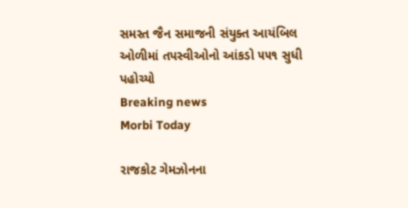સમસ્ત જૈન સમાજની સંયુક્ત આયંબિલ ઓળીમાં તપસ્વીઓનો આંકડો ૫૫૧ સુધી પહોચ્યો
Breaking news
Morbi Today

રાજકોટ ગેમઝોનના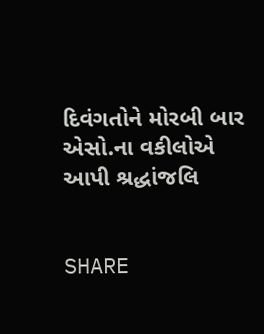દિવંગતોને મોરબી બાર એસો.ના વકીલોએ આપી શ્રદ્ધાંજલિ


SHARE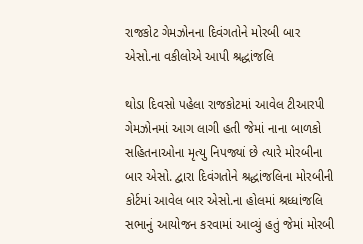રાજકોટ ગેમઝોનના દિવંગતોને મોરબી બાર એસો.ના વકીલોએ આપી શ્રદ્ધાંજલિ

થોડા દિવસો પહેલા રાજકોટમાં આવેલ ટીઆરપી ગેમઝોનમાં આગ લાગી હતી જેમાં નાના બાળકો સહિતનાઓના મૃત્યુ નિપજ્યાં છે ત્યારે મોરબીના બાર એસો. દ્વારા દિવંગતોને શ્રદ્ધાંજલિના મોરબીની કોર્ટમાં આવેલ બાર એસો.ના હોલમાં શ્રધ્ધાંજલિ સભાનું આયોજન કરવામાં આવ્યું હતું જેમાં મોરબી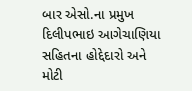બાર એસો.ના પ્રમુખ દિલીપભાઇ આગેચાણિયા સહિતના હોદ્દેદારો અને મોટી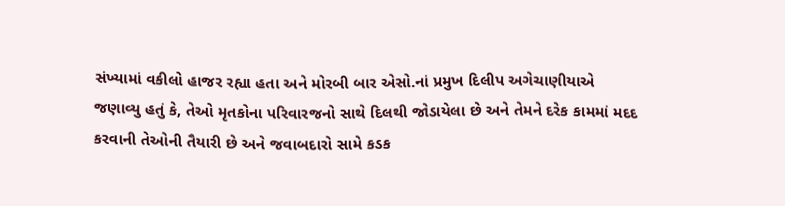સંખ્યામાં વકીલો હાજર રહ્યા હતા અને મોરબી બાર એસો.નાં પ્રમુખ દિલીપ અગેચાણીયાએ જણાવ્યુ હતું કે, તેઓ મૃતકોના પરિવારજનો સાથે દિલથી જોડાયેલા છે અને તેમને દરેક કામમાં મદદ કરવાની તેઓની તૈયારી છે અને જવાબદારો સામે કડક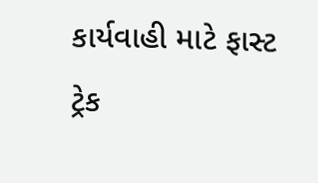કાર્યવાહી માટે ફાસ્ટ ટ્રેક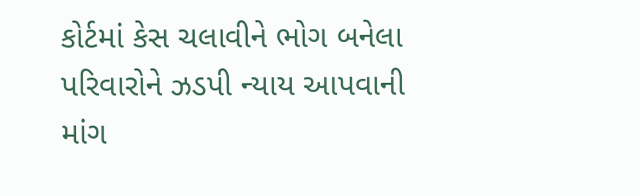કોર્ટમાં કેસ ચલાવીને ભોગ બનેલા પરિવારોને ઝડપી ન્યાય આપવાની માંગ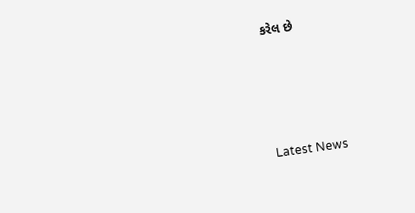કરેલ છે






Latest News